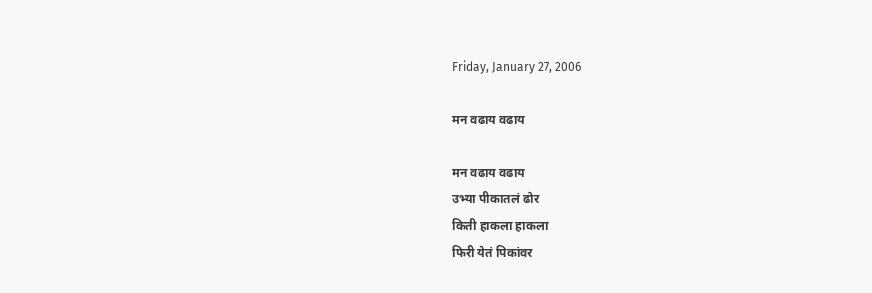Friday, January 27, 2006

मन वढाय वढाय

मन वढाय वढाय
उभ्या पीकातलं ढोर
किती हाकला हाकला
फिरी येतं पिकांवर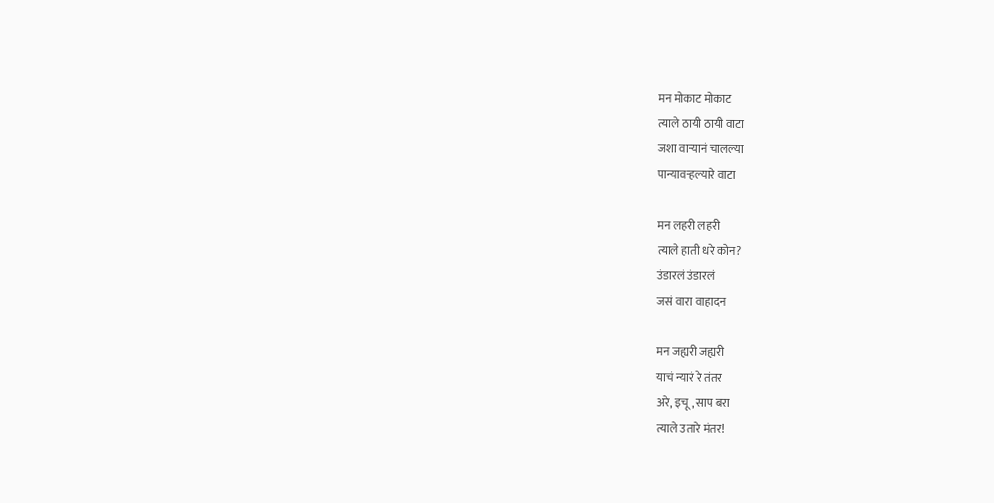मन मोकाट मोकाट
त्याले ठायी ठायी वाटा
जशा वार्‍यानं चालल्या
पान्यावर्‍हल्यारे वाटा

मन लहरी लहरी
त्याले हाती धरे कोन?
उंडारलं उंडारलं
जसं वारा वाहादन

मन जह्यरी जह्यरी
याचं न्यारं रे तंतर
अरे, इचू, साप बरा
त्याले उतारे मंतर!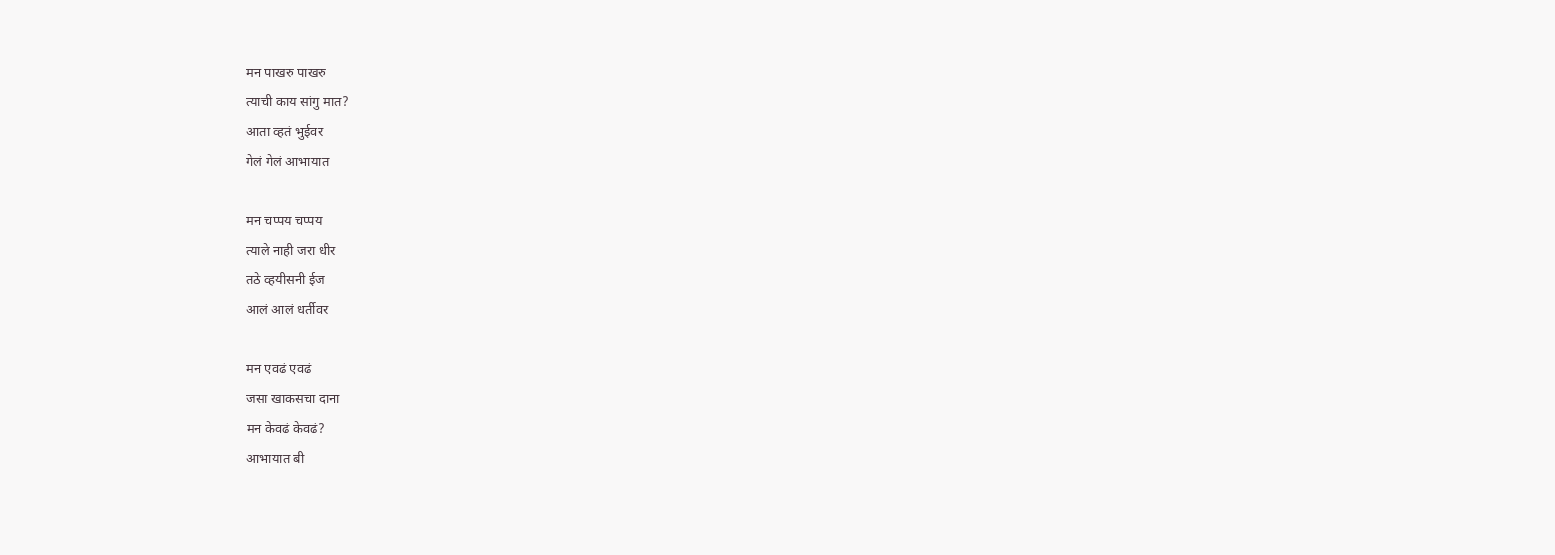मन पाखरु पाखरु
त्याची काय सांगु मात?
आता व्हतं भुईवर
गेलं गेलं आभायात

मन चप्पय चप्पय
त्याले नाही जरा धीर
तठे व्हयीसनी ईज
आलं आलं धर्तीवर

मन एवढं एवढं
जसा खाकसचा दाना
मन केवढं केवढं?
आभायात बी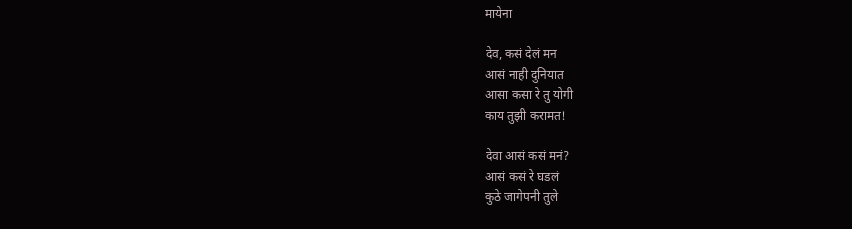मायेना

देव, कसं देलं मन
आसं नाही दुनियात
आसा कसा रे तु योगी
काय तुझी करामत!

देवा आसं कसं मनं?
आसं कसं रे घडलं
कुठे जागेपनी तुले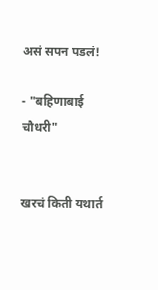असं सपन पडलं!

- "बहिणाबाई चौधरी"


खरचं किती यथार्त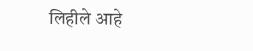लिहीले आहे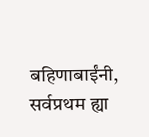बहिणाबाईंनी, सर्वप्रथम ह्या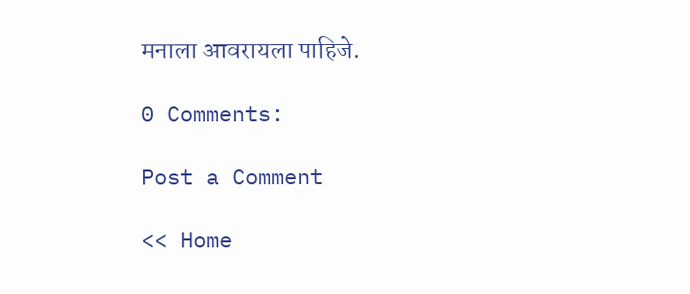मनाला आवरायला पाहिजे.

0 Comments:

Post a Comment

<< Home